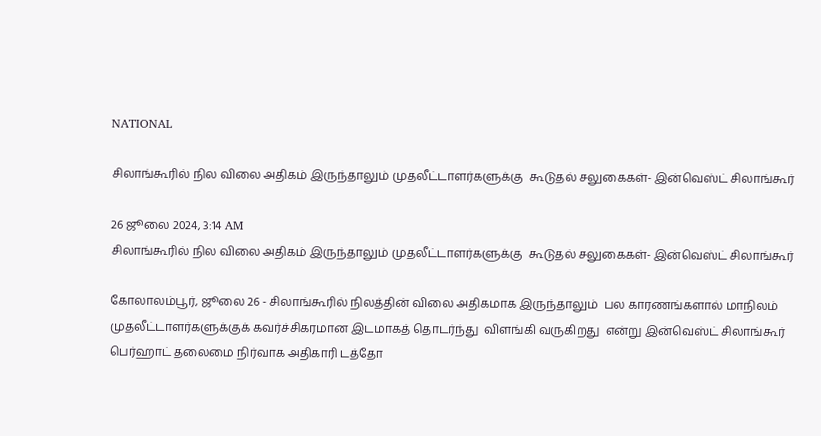NATIONAL

சிலாங்கூரில் நில விலை அதிகம் இருந்தாலும் முதலீட்டாளர்களுக்கு  கூடுதல் சலுகைகள்- இன்வெஸ்ட் சிலாங்கூர்

26 ஜூலை 2024, 3:14 AM
சிலாங்கூரில் நில விலை அதிகம் இருந்தாலும் முதலீட்டாளர்களுக்கு  கூடுதல் சலுகைகள்- இன்வெஸ்ட் சிலாங்கூர்

கோலாலம்பூர், ஜூலை 26 - சிலாங்கூரில் நிலத்தின் விலை அதிகமாக இருந்தாலும்  பல காரணங்களால் மாநிலம் முதலீட்டாளர்களுக்குக் கவர்ச்சிகரமான இடமாகத் தொடர்ந்து  விளங்கி வருகிறது  என்று இன்வெஸ்ட் சிலாங்கூர் பெர்ஹாட் தலைமை நிர்வாக அதிகாரி டத்தோ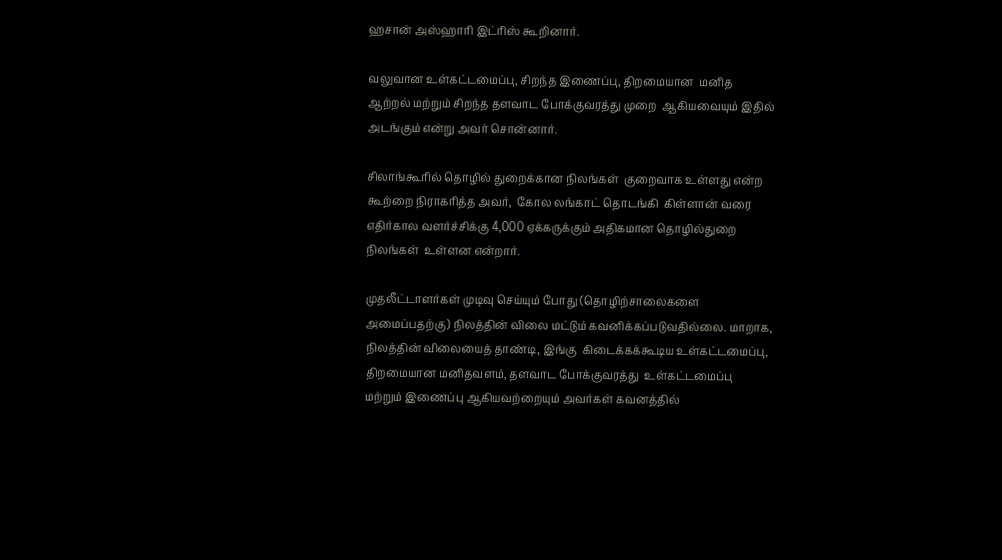ஹசான் அஸ்ஹாரி இட்ரிஸ் கூறினார்.

வலுவான உள்கட்டமைப்பு, சிறந்த இணைப்பு, திறமையான  மனித ஆற்றல் மற்றும் சிறந்த தளவாட போக்குவரத்து முறை  ஆகியவையும் இதில் அடங்கும் என்று அவர் சொன்னார்.

சிலாங்கூரில் தொழில் துறைக்கான நிலங்கள்  குறைவாக உள்ளது என்ற கூற்றை நிராகரித்த அவர்,  கோல லங்காட் தொடங்கி  கிள்ளான் வரை எதிர்கால வளர்ச்சிக்கு 4,000 ஏக்கருக்கும் அதிகமான தொழில்துறை நிலங்கள்  உள்ளன என்றார்.

முதலீட்டாளர்கள் முடிவு செய்யும் போது (தொழிற்சாலைகளை அமைப்பதற்கு) நிலத்தின் விலை மட்டும் கவனிக்கப்படுவதில்லை. மாறாக,  நிலத்தின் விலையைத் தாண்டி, இங்கு  கிடைக்கக்கூடிய உள்கட்டமைப்பு, திறமையான மனிதவளம், தளவாட போக்குவரத்து  உள்கட்டமைப்பு மற்றும் இணைப்பு ஆகியவற்றையும் அவர்கள் கவனத்தில்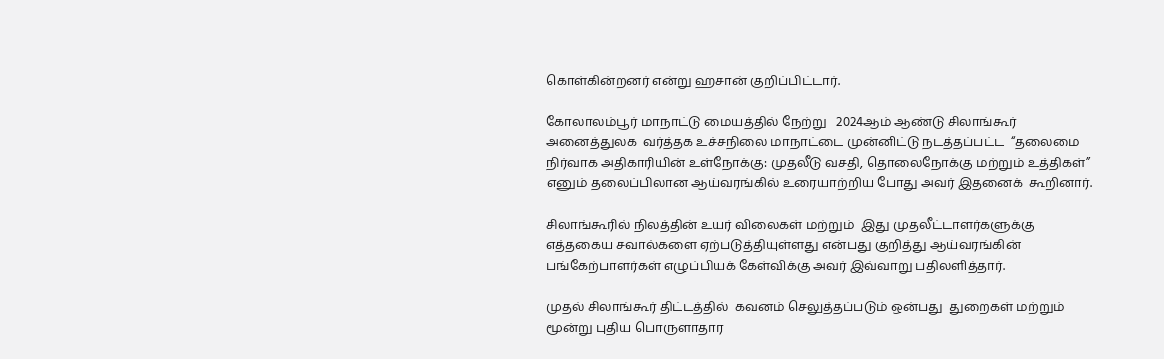கொள்கின்றனர் என்று ஹசான் குறிப்பிட்டார்.

கோலாலம்பூர் மாநாட்டு மையத்தில் நேற்று   2024ஆம் ஆண்டு சிலாங்கூர் அனைத்துலக  வர்த்தக உச்சநிலை மாநாட்டை முன்னிட்டு நடத்தப்பட்ட  “தலைமை நிர்வாக அதிகாரியின் உள்நோக்கு: முதலீடு வசதி, தொலைநோக்கு மற்றும் உத்திகள்” எனும் தலைப்பிலான ஆய்வரங்கில் உரையாற்றிய போது அவர் இதனைக்  கூறினார்.

சிலாங்கூரில் நிலத்தின் உயர் விலைகள் மற்றும்  இது முதலீட்டாளர்களுக்கு   எத்தகைய சவால்களை ஏற்படுத்தியுள்ளது என்பது குறித்து ஆய்வரங்கின் பங்கேற்பாளர்கள் எழுப்பியக் கேள்விக்கு அவர் இவ்வாறு பதிலளித்தார்.

முதல் சிலாங்கூர் திட்டத்தில்  கவனம் செலுத்தப்படும் ஒன்பது  துறைகள் மற்றும் மூன்று புதிய பொருளாதார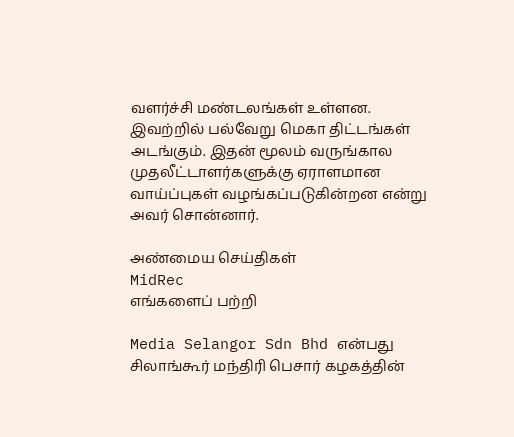வளர்ச்சி மண்டலங்கள் உள்ளன. இவற்றில் பல்வேறு மெகா திட்டங்கள் அடங்கும். இதன் மூலம் வருங்கால முதலீட்டாளர்களுக்கு ஏராளமான வாய்ப்புகள் வழங்கப்படுகின்றன என்று அவர் சொன்னார்.

அண்மைய செய்திகள்
MidRec
எங்களைப் பற்றி

Media Selangor Sdn Bhd என்பது சிலாங்கூர் மந்திரி பெசார் கழகத்தின்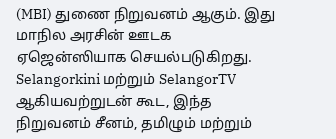(MBI) துணை நிறுவனம் ஆகும். இது மாநில அரசின் ஊடக ஏஜென்ஸியாக செயல்படுகிறது. Selangorkini மற்றும் SelangorTV ஆகியவற்றுடன் கூட, இந்த நிறுவனம் சீனம், தமிழும் மற்றும்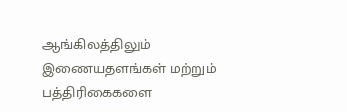ஆங்கிலத்திலும் இணையதளங்கள் மற்றும் பத்திரிகைகளை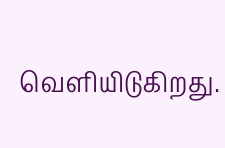வெளியிடுகிறது.